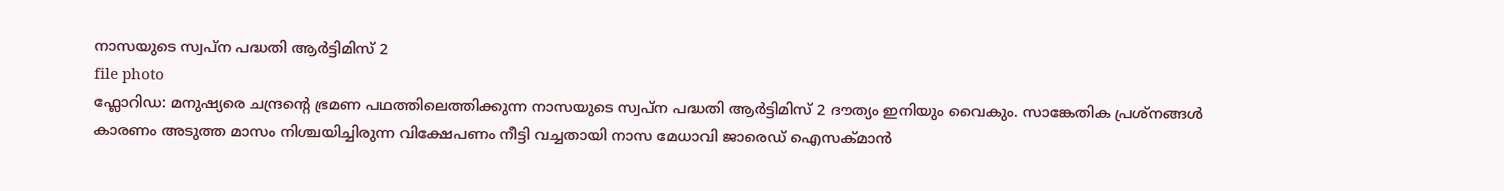നാസയുടെ സ്വപ്ന പദ്ധതി ആർട്ടിമിസ് 2
file photo
ഫ്ലോറിഡ: മനുഷ്യരെ ചന്ദ്രന്റെ ഭ്രമണ പഥത്തിലെത്തിക്കുന്ന നാസയുടെ സ്വപ്ന പദ്ധതി ആർട്ടിമിസ് 2 ദൗത്യം ഇനിയും വൈകും. സാങ്കേതിക പ്രശ്നങ്ങൾ കാരണം അടുത്ത മാസം നിശ്ചയിച്ചിരുന്ന വിക്ഷേപണം നീട്ടി വച്ചതായി നാസ മേധാവി ജാരെഡ് ഐസക്മാൻ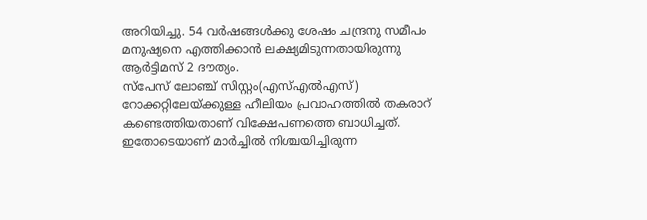അറിയിച്ചു. 54 വർഷങ്ങൾക്കു ശേഷം ചന്ദ്രനു സമീപം മനുഷ്യനെ എത്തിക്കാൻ ലക്ഷ്യമിടുന്നതായിരുന്നു ആർട്ടിമസ് 2 ദൗത്യം.
സ്പേസ് ലോഞ്ച് സിസ്റ്റം(എസ്എൽഎസ്) റോക്കറ്റിലേയ്ക്കുള്ള ഹീലിയം പ്രവാഹത്തിൽ തകരാറ് കണ്ടെത്തിയതാണ് വിക്ഷേപണത്തെ ബാധിച്ചത്. ഇതോടെയാണ് മാർച്ചിൽ നിശ്ചയിച്ചിരുന്ന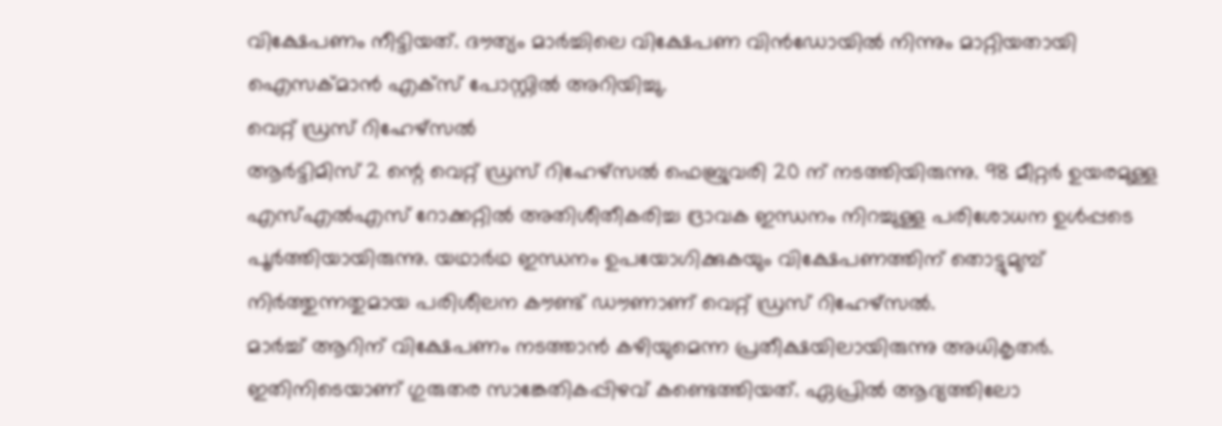വിക്ഷേപണം നീട്ടിയത്. ദൗത്യം മാർച്ചിലെ വിക്ഷേപണ വിൻഡോയിൽ നിന്നും മാറ്റിയതായി ഐസക്മാൻ എക്സ് പോസ്റ്റിൽ അറിയിച്ചു.
വെറ്റ് ഡ്രസ് റിഹേഴ്സൽ
ആർട്ടിമിസ് 2 ന്റെ വെറ്റ് ഡ്രസ് റിഹേഴ്സൽ ഫെബ്രുവരി 20 ന് നടത്തിയിരുന്നു. 98 മീറ്റർ ഉയരമുള്ള എസ്എൽഎസ് റോക്കറ്റിൽ അതിശീതീകരിച്ച ദ്രാവക ഇന്ധനം നിറച്ചുള്ള പരിശോധന ഉൾപ്പടെ പൂർത്തിയായിരുന്നു. യഥാർഥ ഇന്ധനം ഉപയോഗിക്കുകയും വിക്ഷേപണത്തിന് തൊട്ടുമുമ്പ് നിർത്തുന്നതുമായ പരിശീലന കൗണ്ട് ഡൗണാണ് വെറ്റ് ഡ്രസ് റിഹേഴ്സൽ.
മാർച്ച് ആറിന് വിക്ഷേപണം നടത്താൻ കഴിയുമെന്ന പ്രതീക്ഷയിലായിരുന്നു അധികൃതർ. ഇതിനിടെയാണ് ഗുരുതര സാങ്കേതികപ്പിഴവ് കണ്ടെത്തിയത്. ഏപ്രിൽ ആദ്യത്തിലോ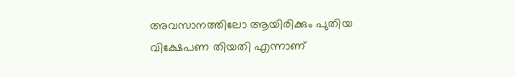അവസാനത്തിലോ ആയിരിക്കും പുതിയ വിക്ഷേപണ തിയതി എന്നാണ്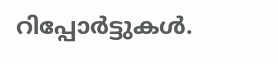റിപ്പോർട്ടുകൾ.